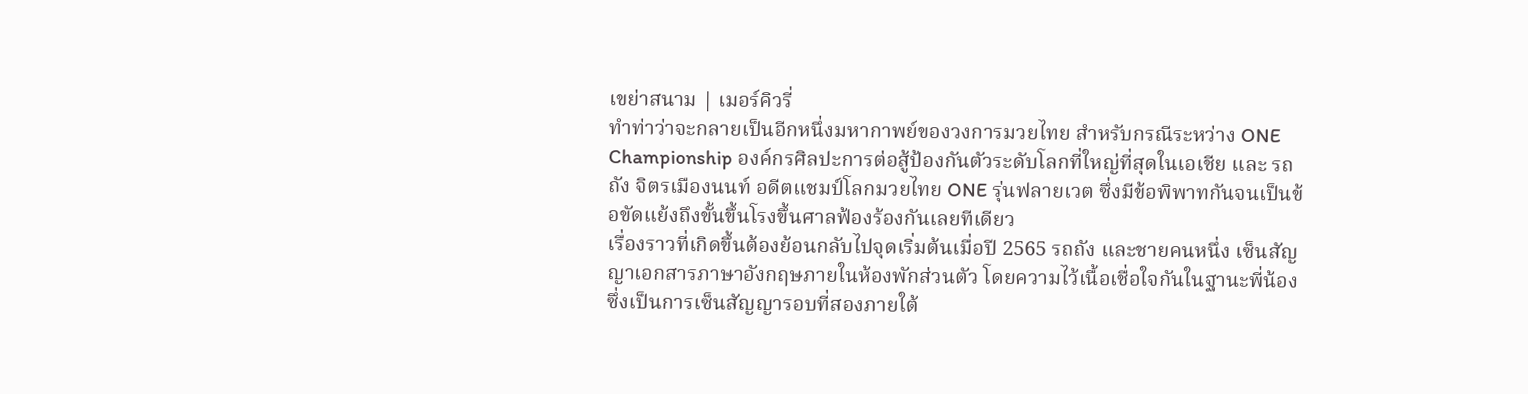เขย่าสนาม | เมอร์คิวรี่
ทําท่าว่าจะกลายเป็นอีกหนึ่งมหากาพย์ของวงการมวยไทย สำหรับกรณีระหว่าง ONE Championship องค์กรศิลปะการต่อสู้ป้องกันตัวระดับโลกที่ใหญ่ที่สุดในเอเชีย และ รถถัง จิตรเมืองนนท์ อดีตแชมป์โลกมวยไทย ONE รุ่นฟลายเวต ซึ่งมีข้อพิพาทกันจนเป็นข้อขัดแย้งถึงขั้นขึ้นโรงขึ้นศาลฟ้องร้องกันเลยทีเดียว
เรื่องราวที่เกิดขึ้นต้องย้อนกลับไปจุดเริ่มต้นเมื่อปี 2565 รถถัง และชายคนหนึ่ง เซ็นสัญญาเอกสารภาษาอังกฤษภายในห้องพักส่วนตัว โดยความไว้เนื้อเชื่อใจกันในฐานะพี่น้อง ซึ่งเป็นการเซ็นสัญญารอบที่สองภายใต้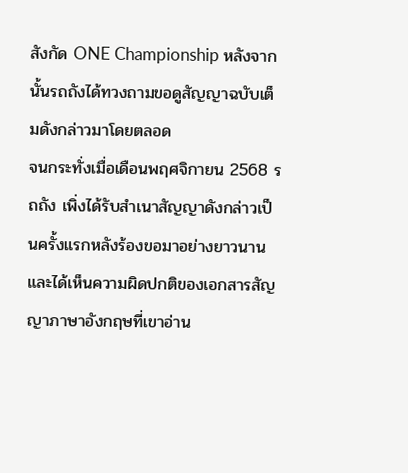สังกัด ONE Championship หลังจากนั้นรถถังได้ทวงถามขอดูสัญญาฉบับเต็มดังกล่าวมาโดยตลอด
จนกระทั่งเมื่อเดือนพฤศจิกายน 2568 รถถัง เพิ่งได้รับสำเนาสัญญาดังกล่าวเป็นครั้งแรกหลังร้องขอมาอย่างยาวนาน และได้เห็นความผิดปกติของเอกสารสัญญาภาษาอังกฤษที่เขาอ่าน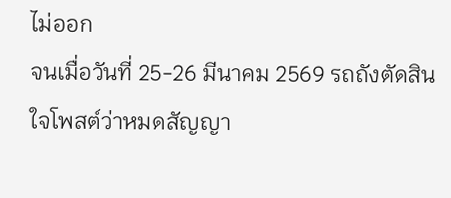ไม่ออก
จนเมื่อวันที่ 25-26 มีนาคม 2569 รถถังตัดสินใจโพสต์ว่าหมดสัญญา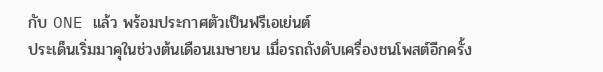กับ ONE แล้ว พร้อมประกาศตัวเป็นฟรีเอเย่นต์
ประเด็นเริ่มมาคุในช่วงต้นเดือนเมษายน เมื่อรถถังดับเครื่องชนโพสต์อีกครั้ง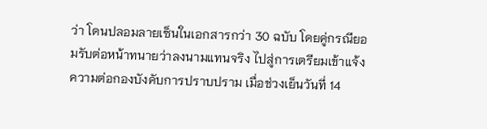ว่า โดนปลอมลายเซ็นในเอกสารกว่า 30 ฉบับ โดยคู่กรณียอมรับต่อหน้าทนายว่าลงนามแทนจริง ไปสู่การเตรียมเข้าแจ้งความต่อกองบังคับการปราบปราม เมื่อช่วงเย็นวันที่ 14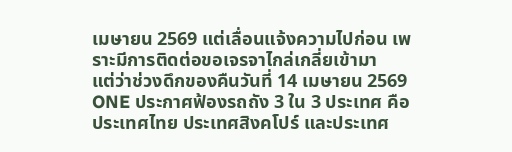เมษายน 2569 แต่เลื่อนแจ้งความไปก่อน เพราะมีการติดต่อขอเจรจาไกล่เกลี่ยเข้ามา
แต่ว่าช่วงดึกของคืนวันที่ 14 เมษายน 2569 ONE ประกาศฟ้องรถถัง 3 ใน 3 ประเทศ คือ ประเทศไทย ประเทศสิงคโปร์ และประเทศ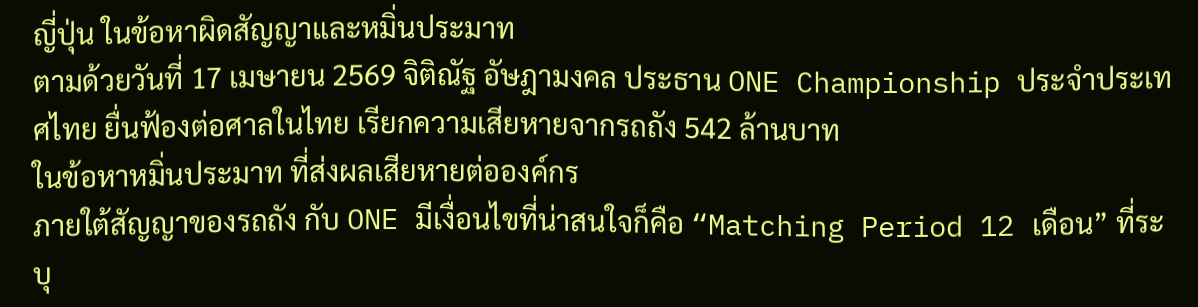ญี่ปุ่น ในข้อหาผิดสัญญาและหมิ่นประมาท
ตามด้วยวันที่ 17 เมษายน 2569 จิติณัฐ อัษฎามงคล ประธาน ONE Championship ประจำประเทศไทย ยื่นฟ้องต่อศาลในไทย เรียกความเสียหายจากรถถัง 542 ล้านบาท
ในข้อหาหมิ่นประมาท ที่ส่งผลเสียหายต่อองค์กร
ภายใต้สัญญาของรถถัง กับ ONE มีเงื่อนไขที่น่าสนใจก็คือ “Matching Period 12 เดือน” ที่ระบุ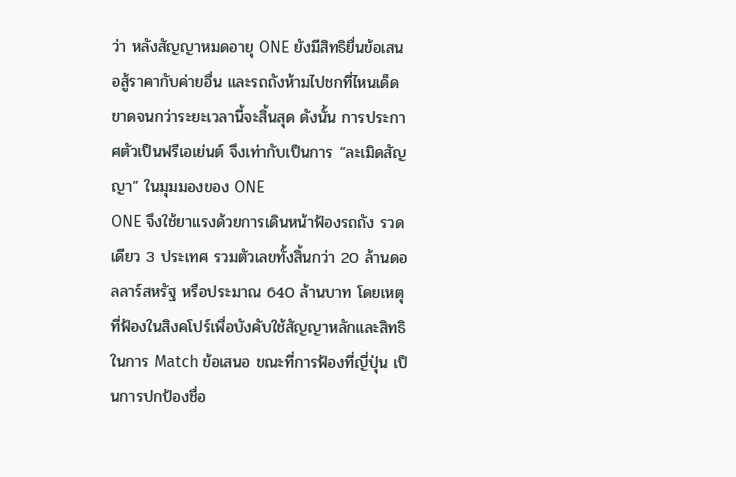ว่า หลังสัญญาหมดอายุ ONE ยังมีสิทธิยื่นข้อเสนอสู้ราคากับค่ายอื่น และรถถังห้ามไปชกที่ไหนเด็ดขาดจนกว่าระยะเวลานี้จะสิ้นสุด ดังนั้น การประกาศตัวเป็นฟรีเอเย่นต์ จึงเท่ากับเป็นการ “ละเมิดสัญญา” ในมุมมองของ ONE
ONE จึงใช้ยาแรงด้วยการเดินหน้าฟ้องรถถัง รวดเดียว 3 ประเทศ รวมตัวเลขทั้งสิ้นกว่า 20 ล้านดอลลาร์สหรัฐ หรือประมาณ 640 ล้านบาท โดยเหตุที่ฟ้องในสิงคโปร์เพื่อบังคับใช้สัญญาหลักและสิทธิในการ Match ข้อเสนอ ขณะที่การฟ้องที่ญี่ปุ่น เป็นการปกป้องชื่อ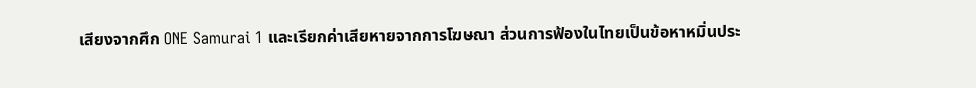เสียงจากศึก ONE Samurai 1 และเรียกค่าเสียหายจากการโฆษณา ส่วนการฟ้องในไทยเป็นข้อหาหมิ่นประ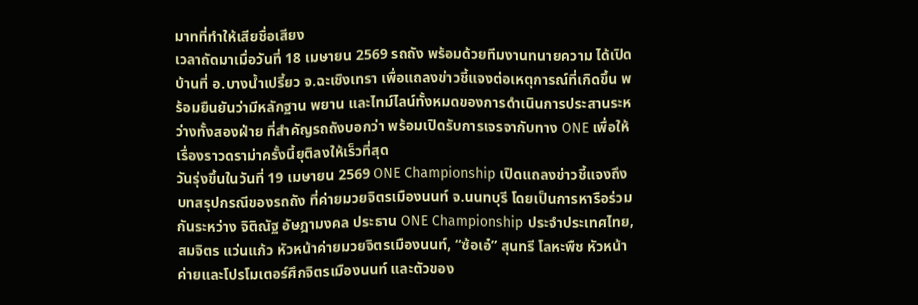มาทที่ทำให้เสียชื่อเสียง
เวลาถัดมาเมื่อวันที่ 18 เมษายน 2569 รถถัง พร้อมด้วยทีมงานทนายความ ได้เปิดบ้านที่ อ.บางน้ำเปรี้ยว จ.ฉะเชิงเทรา เพื่อแถลงข่าวชี้แจงต่อเหตุการณ์ที่เกิดขึ้น พร้อมยืนยันว่ามีหลักฐาน พยาน และไทม์ไลน์ทั้งหมดของการดำเนินการประสานระหว่างทั้งสองฝ่าย ที่สำคัญรถถังบอกว่า พร้อมเปิดรับการเจรจากับทาง ONE เพื่อให้เรื่องราวดราม่าครั้งนี้ยุติลงให้เร็วที่สุด
วันรุ่งขึ้นในวันที่ 19 เมษายน 2569 ONE Championship เปิดแถลงข่าวชี้แจงถึงบทสรุปกรณีของรถถัง ที่ค่ายมวยจิตรเมืองนนท์ จ.นนทบุรี โดยเป็นการหารือร่วมกันระหว่าง จิติณัฐ อัษฎามงคล ประธาน ONE Championship ประจำประเทศไทย, สมจิตร แว่นแก้ว หัวหน้าค่ายมวยจิตรเมืองนนท์, “ซ้อเอ๋” สุนทรี โลหะพืช หัวหน้าค่ายและโปรโมเตอร์ศึกจิตรเมืองนนท์ และตัวของ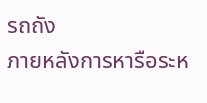รถถัง
ภายหลังการหารือระห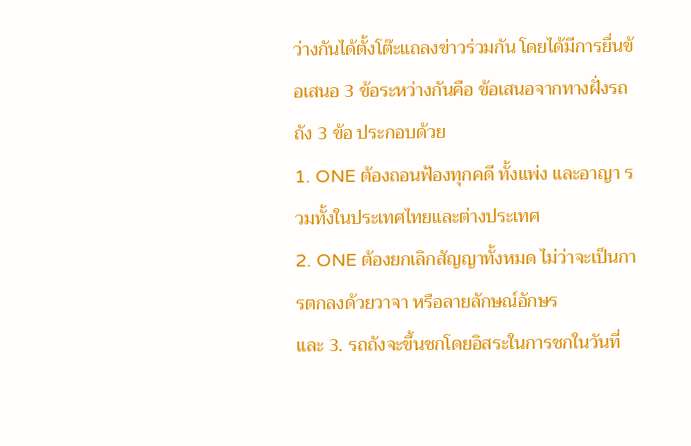ว่างกันได้ตั้งโต๊ะแถลงข่าวร่วมกัน โดยได้มีการยื่นข้อเสนอ 3 ข้อระหว่างกันคือ ข้อเสนอจากทางฝั่งรถถัง 3 ข้อ ประกอบด้วย
1. ONE ต้องถอนฟ้องทุกคดี ทั้งแพ่ง และอาญา รวมทั้งในประเทศไทยและต่างประเทศ
2. ONE ต้องยกเลิกสัญญาทั้งหมด ไม่ว่าจะเป็นการตกลงด้วยวาจา หรือลายลักษณ์อักษร
และ 3. รถถังจะขึ้นชกโดยอิสระในการชกในวันที่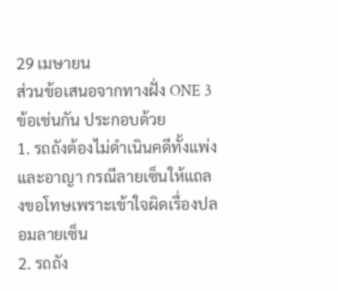29 เมษายน
ส่วนข้อเสนอจากทางฝั่ง ONE 3 ข้อเช่นกัน ประกอบด้วย
1. รถถังต้องไม่ดำเนินคดีทั้งแพ่งและอาญา กรณีลายเซ็นให้แถลงขอโทษเพราะเข้าใจผิดเรื่องปลอมลายเซ็น
2. รถถัง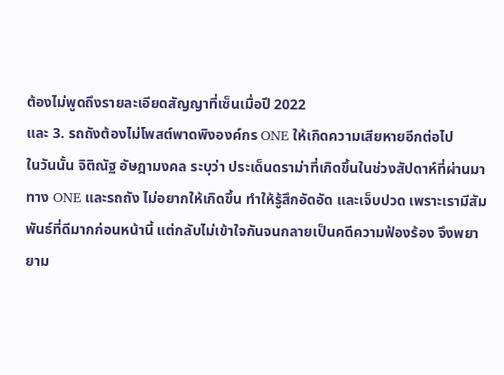ต้องไม่พูดถึงรายละเอียดสัญญาที่เซ็นเมื่อปี 2022
และ 3. รถถังต้องไม่โพสต์พาดพิงองค์กร ONE ให้เกิดความเสียหายอีกต่อไป
ในวันนั้น จิติณัฐ อัษฎามงคล ระบุว่า ประเด็นดราม่าที่เกิดขึ้นในช่วงสัปดาห์ที่ผ่านมา ทาง ONE และรถถัง ไม่อยากให้เกิดขึ้น ทำให้รู้สึกอัดอัด และเจ็บปวด เพราะเรามีสัมพันธ์ที่ดีมากก่อนหน้านี้ แต่กลับไม่เข้าใจกันจนกลายเป็นคดีความฟ้องร้อง จึงพยายาม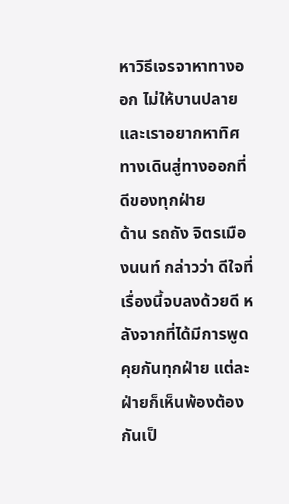หาวิธีเจรจาหาทางออก ไม่ให้บานปลาย และเราอยากหาทิศทางเดินสู่ทางออกที่ดีของทุกฝ่าย
ด้าน รถถัง จิตรเมืองนนท์ กล่าวว่า ดีใจที่เรื่องนี้จบลงด้วยดี หลังจากที่ได้มีการพูดคุยกันทุกฝ่าย แต่ละฝ่ายก็เห็นพ้องต้องกันเป็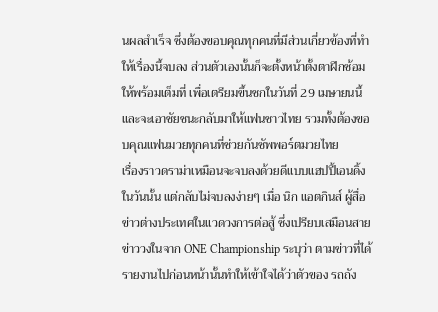นผลสำเร็จ ซึ่งต้องขอบคุณทุกคนที่มีส่วนเกี่ยวข้องที่ทำให้เรื่องนี้จบลง ส่วนตัวเองนั้นก็จะตั้งหน้าตั้งตาฝึกซ้อมให้พร้อมเต็มที่ เพื่อเตรียมขึ้นชกในวันที่ 29 เมษายนนี้ และจะเอาชัยชนะกลับมาให้แฟนชาวไทย รวมทั้งต้องขอบคุณแฟนมวยทุกคนที่ช่วยกันซัพพอร์ตมวยไทย
เรื่องราวดราม่าเหมือนจะจบลงด้วยดีแบบแฮปปี้เอนดิ้งในวันนั้น แต่กลับไม่จบลงง่ายๆ เมื่อ นิก แอตกินส์ ผู้สื่อข่าวต่างประเทศในแวดวงการต่อสู้ ซึ่งเปรียบเสมือนสายข่าววงในจาก ONE Championship ระบุว่า ตามข่าวที่ได้รายงานไปก่อนหน้านั้นทำให้เข้าใจได้ว่าตัวของ รถถัง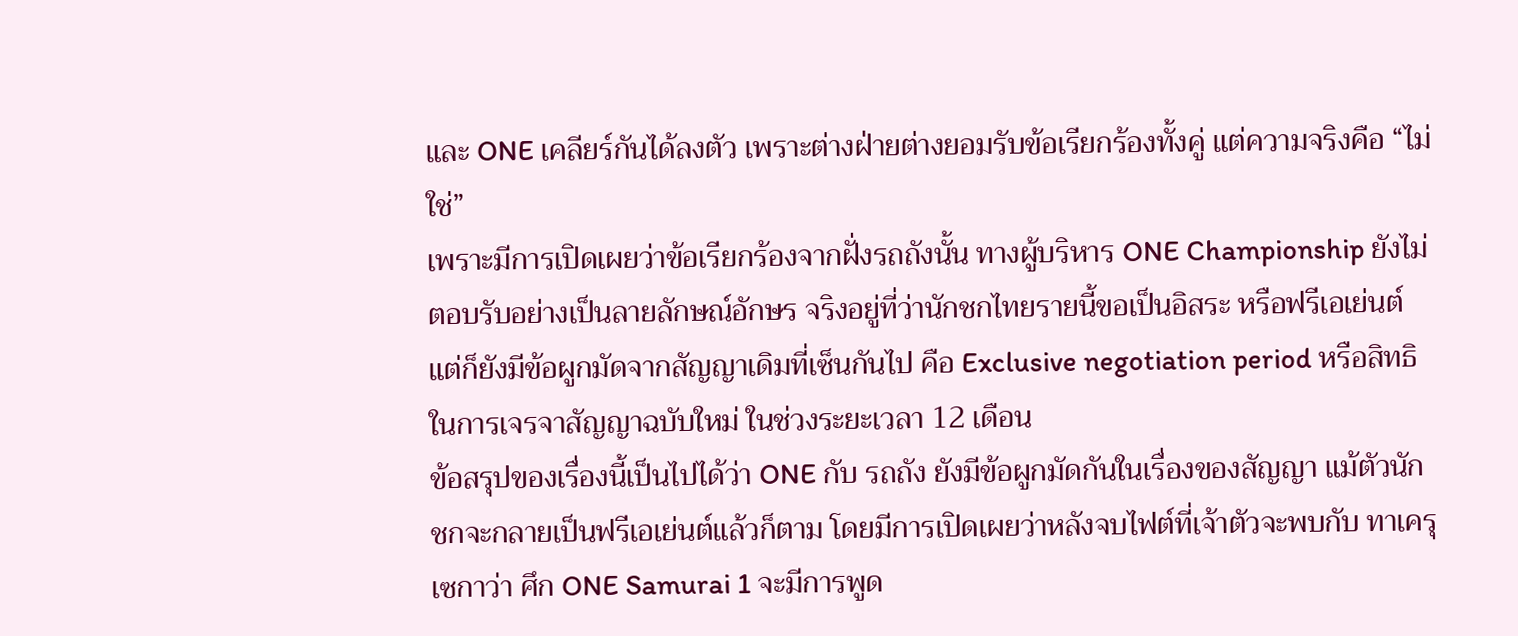และ ONE เคลียร์กันได้ลงตัว เพราะต่างฝ่ายต่างยอมรับข้อเรียกร้องทั้งคู่ แต่ความจริงคือ “ไม่ใช่”
เพราะมีการเปิดเผยว่าข้อเรียกร้องจากฝั่งรถถังนั้น ทางผู้บริหาร ONE Championship ยังไม่ตอบรับอย่างเป็นลายลักษณ์อักษร จริงอยู่ที่ว่านักชกไทยรายนี้ขอเป็นอิสระ หรือฟรีเอเย่นต์ แต่ก็ยังมีข้อผูกมัดจากสัญญาเดิมที่เซ็นกันไป คือ Exclusive negotiation period หรือสิทธิในการเจรจาสัญญาฉบับใหม่ ในช่วงระยะเวลา 12 เดือน
ข้อสรุปของเรื่องนี้เป็นไปได้ว่า ONE กับ รถถัง ยังมีข้อผูกมัดกันในเรื่องของสัญญา แม้ตัวนักชกจะกลายเป็นฟรีเอเย่นต์แล้วก็ตาม โดยมีการเปิดเผยว่าหลังจบไฟต์ที่เจ้าตัวจะพบกับ ทาเครุ เซกาว่า ศึก ONE Samurai 1 จะมีการพูด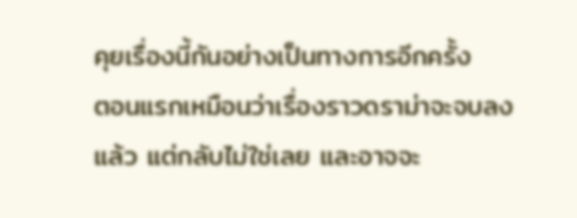คุยเรื่องนี้กันอย่างเป็นทางการอีกครั้ง
ตอนแรกเหมือนว่าเรื่องราวดราม่าจะจบลงแล้ว แต่กลับไม่ใช่เลย และอาจจะ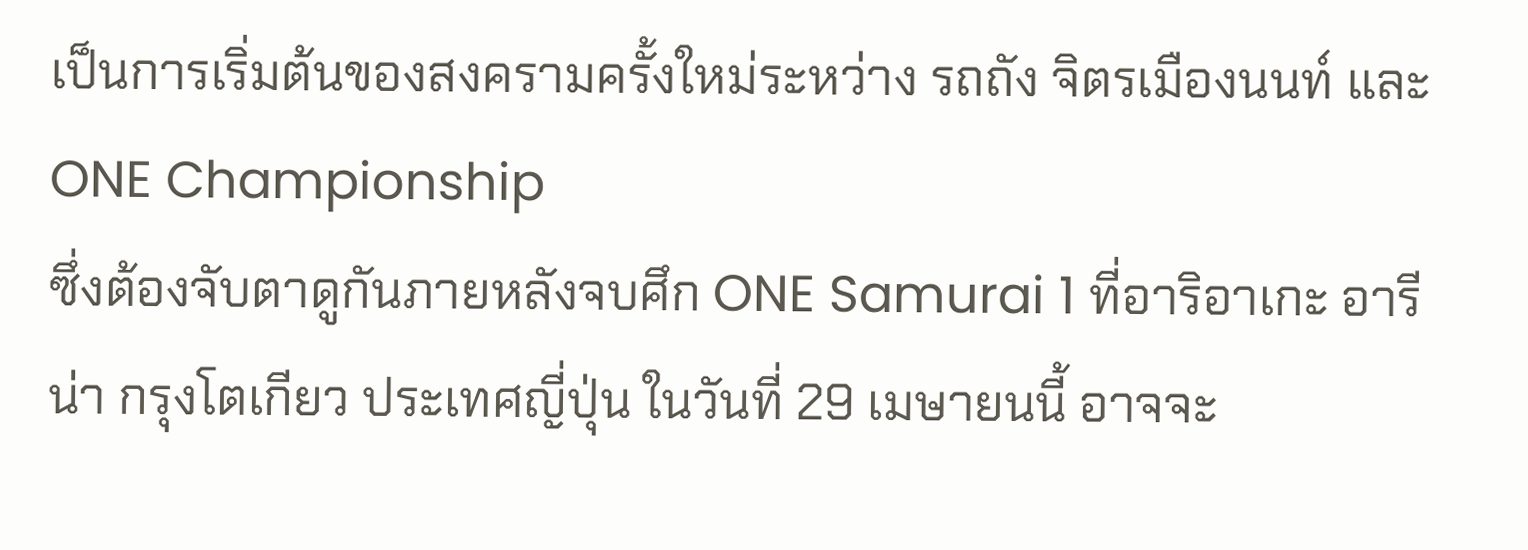เป็นการเริ่มต้นของสงครามครั้งใหม่ระหว่าง รถถัง จิตรเมืองนนท์ และ ONE Championship
ซึ่งต้องจับตาดูกันภายหลังจบศึก ONE Samurai 1 ที่อาริอาเกะ อารีน่า กรุงโตเกียว ประเทศญี่ปุ่น ในวันที่ 29 เมษายนนี้ อาจจะ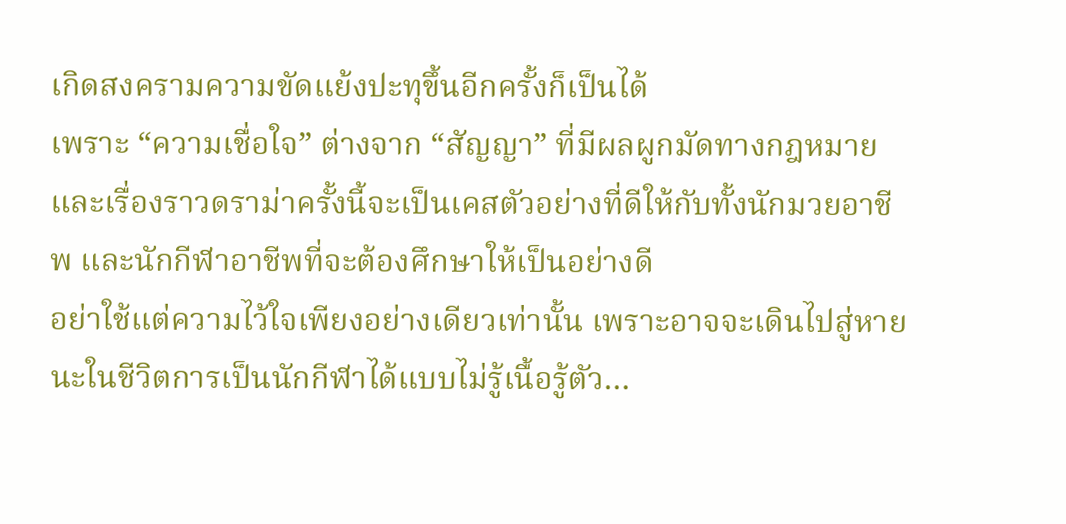เกิดสงครามความขัดแย้งปะทุขึ้นอีกครั้งก็เป็นได้
เพราะ “ความเชื่อใจ” ต่างจาก “สัญญา” ที่มีผลผูกมัดทางกฎหมาย และเรื่องราวดราม่าครั้งนี้จะเป็นเคสตัวอย่างที่ดีให้กับทั้งนักมวยอาชีพ และนักกีฬาอาชีพที่จะต้องศึกษาให้เป็นอย่างดี
อย่าใช้แต่ความไว้ใจเพียงอย่างเดียวเท่านั้น เพราะอาจจะเดินไปสู่หายนะในชีวิตการเป็นนักกีฬาได้แบบไม่รู้เนื้อรู้ตัว…